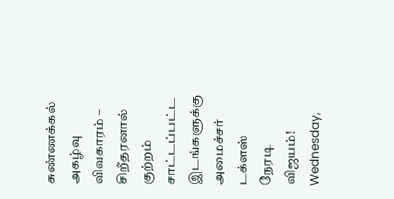சுண்ணக்கல் அகழ்வு விவகாரம் – சிறீதரனால் குற்றம் சாட்டப்பட்ட இடங்களுக்கு அமைச்சர் டக்ளஸ் நேரடி விஜயம்!
Wednesday,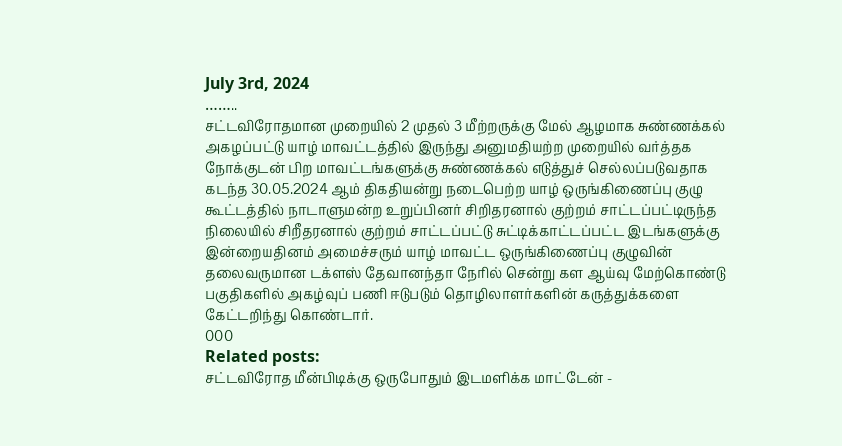July 3rd, 2024
……..
சட்டவிரோதமான முறையில் 2 முதல் 3 மீற்றருக்கு மேல் ஆழமாக சுண்ணக்கல் அகழப்பட்டு யாழ் மாவட்டத்தில் இருந்து அனுமதியற்ற முறையில் வர்த்தக நோக்குடன் பிற மாவட்டங்களுக்கு சுண்ணக்கல் எடுத்துச் செல்லப்படுவதாக கடந்த 30.05.2024 ஆம் திகதியன்று நடைபெற்ற யாழ் ஒருங்கிணைப்பு குழு கூட்டத்தில் நாடாளுமன்ற உறுப்பினர் சிறிதரனால் குற்றம் சாட்டப்பட்டிருந்த நிலையில் சிறீதரனால் குற்றம் சாட்டப்பட்டு சுட்டிக்காட்டப்பட்ட இடங்களுக்கு இன்றையதினம் அமைச்சரும் யாழ் மாவட்ட ஒருங்கிணைப்பு குழுவின் தலைவருமான டக்ளஸ் தேவானந்தா நேரில் சென்று கள ஆய்வு மேற்கொண்டு பகுதிகளில் அகழ்வுப் பணி ஈடுபடும் தொழிலாளர்களின் கருத்துக்களை கேட்டறிந்து கொண்டார்.
000
Related posts:
சட்டவிரோத மீன்பிடிக்கு ஒருபோதும் இடமளிக்க மாட்டேன் -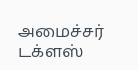அமைச்சர் டக்ளஸ்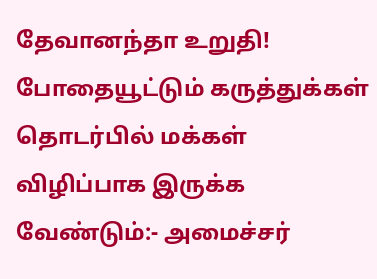தேவானந்தா உறுதி!
போதையூட்டும் கருத்துக்கள் தொடர்பில் மக்கள் விழிப்பாக இருக்க வேண்டும்:- அமைச்சர்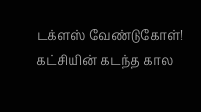டக்ளஸ் வேண்டுகோள்!
கட்சியின் கடந்த கால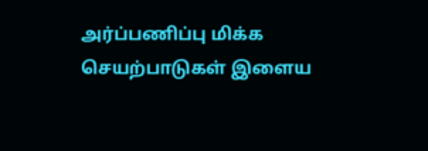அர்ப்பணிப்பு மிக்க செயற்பாடுகள் இளைய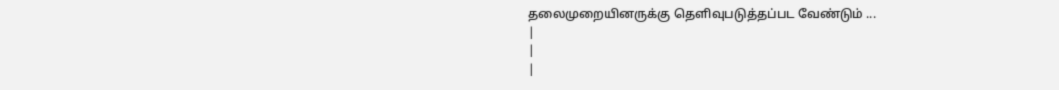தலைமுறையினருக்கு தெளிவுபடுத்தப்பட வேண்டும் ...
|
|
|